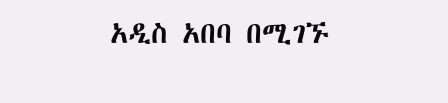አዲስ አበባ በሚገኙ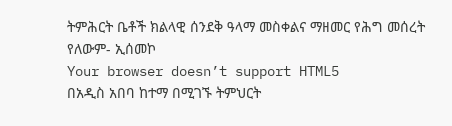ትምሕርት ቤቶች ክልላዊ ሰንደቅ ዓላማ መስቀልና ማዘመር የሕግ መሰረት የለውም- ኢሰመኮ
Your browser doesn’t support HTML5
በአዲስ አበባ ከተማ በሚገኙ ትምህርት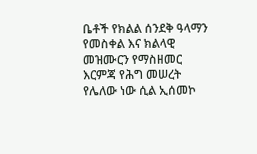ቤቶች የክልል ሰንደቅ ዓላማን የመስቀል እና ክልላዊ መዝሙርን የማስዘመር እርምጃ የሕግ መሠረት የሌለው ነው ሲል ኢሰመኮ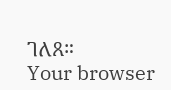ገለጸ።
Your browser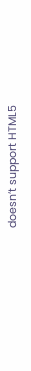doesn’t support HTML5